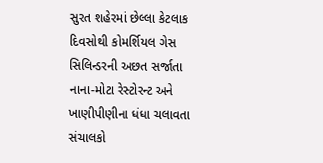સુરત શહેરમાં છેલ્લા કેટલાક દિવસોથી કોમર્શિયલ ગેસ સિલિન્ડરની અછત સર્જાતા નાના-મોટા રેસ્ટોરન્ટ અને ખાણીપીણીના ધંધા ચલાવતા સંચાલકો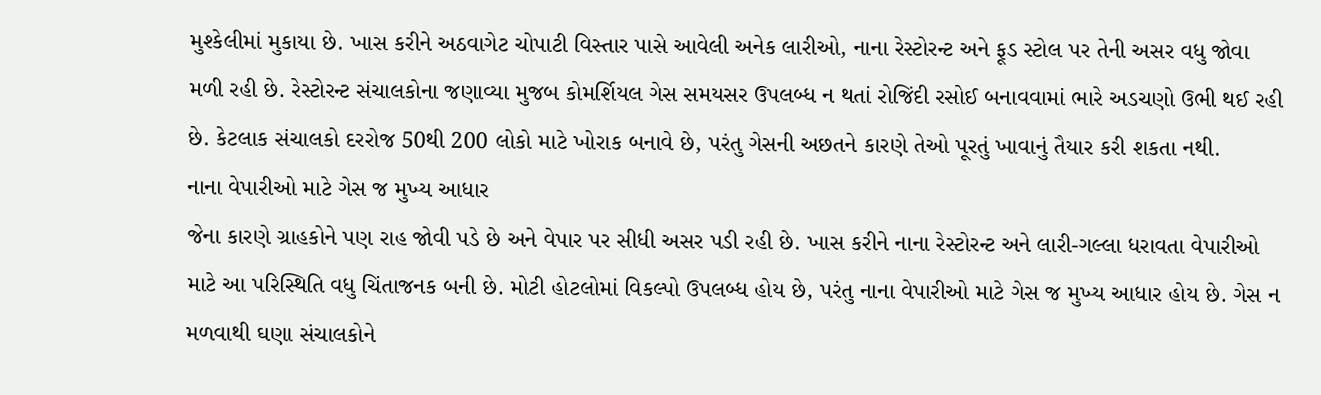મુશ્કેલીમાં મુકાયા છે. ખાસ કરીને અઠવાગેટ ચોપાટી વિસ્તાર પાસે આવેલી અનેક લારીઓ, નાના રેસ્ટોરન્ટ અને ફૂડ સ્ટોલ પર તેની અસર વધુ જોવા મળી રહી છે. રેસ્ટોરન્ટ સંચાલકોના જણાવ્યા મુજબ કોમર્શિયલ ગેસ સમયસર ઉપલબ્ધ ન થતાં રોજિંદી રસોઈ બનાવવામાં ભારે અડચણો ઉભી થઈ રહી છે. કેટલાક સંચાલકો દરરોજ 50થી 200 લોકો માટે ખોરાક બનાવે છે, પરંતુ ગેસની અછતને કારણે તેઓ પૂરતું ખાવાનું તૈયાર કરી શકતા નથી.
નાના વેપારીઓ માટે ગેસ જ મુખ્ય આધાર
જેના કારણે ગ્રાહકોને પણ રાહ જોવી પડે છે અને વેપાર પર સીધી અસર પડી રહી છે. ખાસ કરીને નાના રેસ્ટોરન્ટ અને લારી-ગલ્લા ધરાવતા વેપારીઓ માટે આ પરિસ્થિતિ વધુ ચિંતાજનક બની છે. મોટી હોટલોમાં વિકલ્પો ઉપલબ્ધ હોય છે, પરંતુ નાના વેપારીઓ માટે ગેસ જ મુખ્ય આધાર હોય છે. ગેસ ન મળવાથી ઘણા સંચાલકોને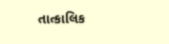તાત્કાલિક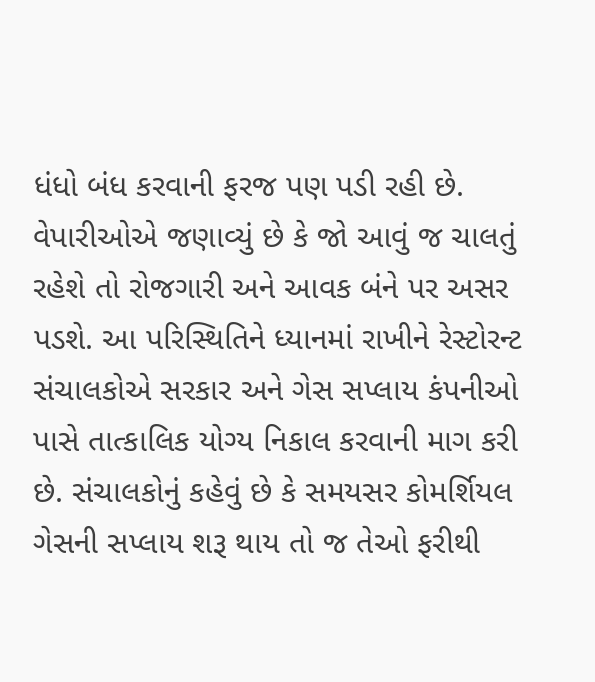ધંધો બંધ કરવાની ફરજ પણ પડી રહી છે.
વેપારીઓએ જણાવ્યું છે કે જો આવું જ ચાલતું રહેશે તો રોજગારી અને આવક બંને પર અસર પડશે. આ પરિસ્થિતિને ધ્યાનમાં રાખીને રેસ્ટોરન્ટ સંચાલકોએ સરકાર અને ગેસ સપ્લાય કંપનીઓ પાસે તાત્કાલિક યોગ્ય નિકાલ કરવાની માગ કરી છે. સંચાલકોનું કહેવું છે કે સમયસર કોમર્શિયલ ગેસની સપ્લાય શરૂ થાય તો જ તેઓ ફરીથી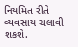નિયમિત રીતે વ્યવસાય ચલાવી શકશે.